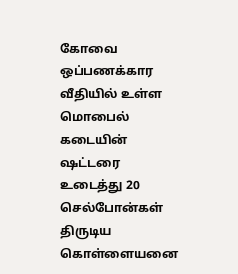கோவை ஒப்பணக்கார வீதியில் உள்ள மொபைல் கடையின் ஷட்டரை உடைத்து 20 செல்போன்கள் திருடிய கொள்ளையனை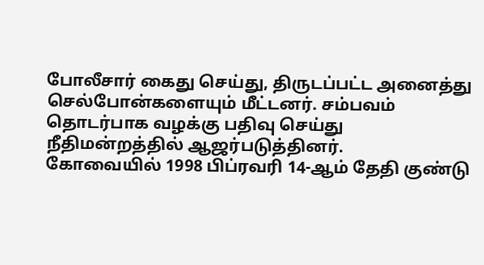போலீசார் கைது செய்து, திருடப்பட்ட அனைத்து செல்போன்களையும் மீட்டனர். சம்பவம் தொடர்பாக வழக்கு பதிவு செய்து நீதிமன்றத்தில் ஆஜர்படுத்தினர்.
கோவையில் 1998 பிப்ரவரி 14-ஆம் தேதி குண்டு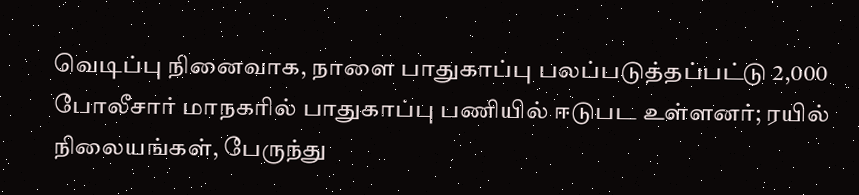வெடிப்பு நினைவாக, நாளை பாதுகாப்பு பலப்படுத்தப்பட்டு 2,000 போலீசார் மாநகரில் பாதுகாப்பு பணியில் ஈடுபட உள்ளனர்; ரயில் நிலையங்கள், பேருந்து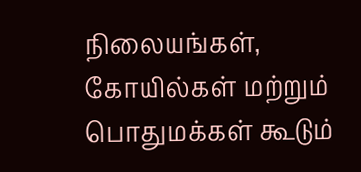நிலையங்கள், கோயில்கள் மற்றும் பொதுமக்கள் கூடும்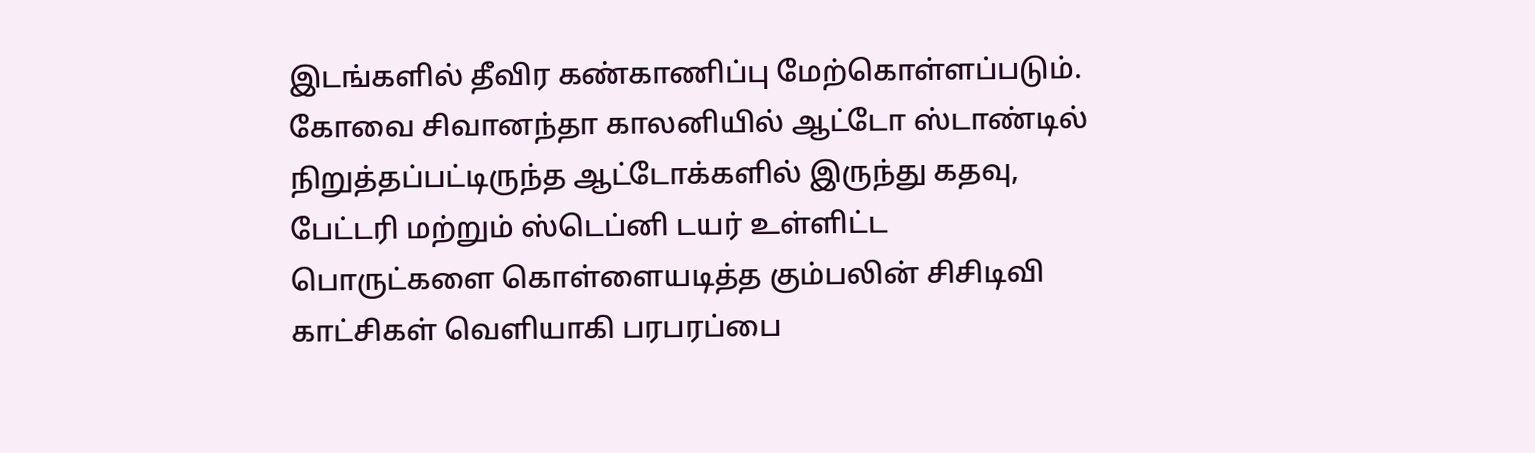இடங்களில் தீவிர கண்காணிப்பு மேற்கொள்ளப்படும்.
கோவை சிவானந்தா காலனியில் ஆட்டோ ஸ்டாண்டில் நிறுத்தப்பட்டிருந்த ஆட்டோக்களில் இருந்து கதவு, பேட்டரி மற்றும் ஸ்டெப்னி டயர் உள்ளிட்ட பொருட்களை கொள்ளையடித்த கும்பலின் சிசிடிவி காட்சிகள் வெளியாகி பரபரப்பை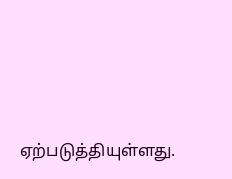ஏற்படுத்தியுள்ளது.